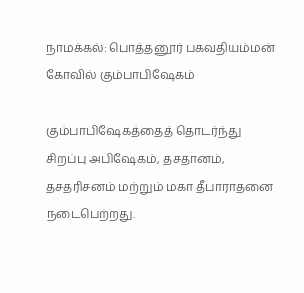நாமக்கல்: பொத்தனூர் பகவதியம்மன் கோவில் கும்பாபிஷேகம்

கும்பாபிஷேகத்தைத் தொடர்ந்து சிறப்பு அபிஷேகம், தசதானம், தசதரிசனம் மற்றும் மகா தீபாராதனை நடைபெற்றது.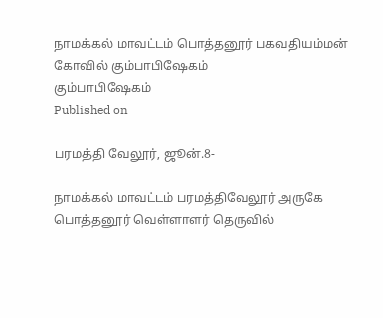நாமக்கல் மாவட்டம் பொத்தனூர் பகவதியம்மன் கோவில் கும்பாபிஷேகம்
கும்பாபிஷேகம்
Published on

பரமத்தி வேலூர், ஜூன்.8-

நாமக்கல் மாவட்டம் பரமத்திவேலூர் அருகே பொத்தனூர் வெள்ளாளர் தெருவில்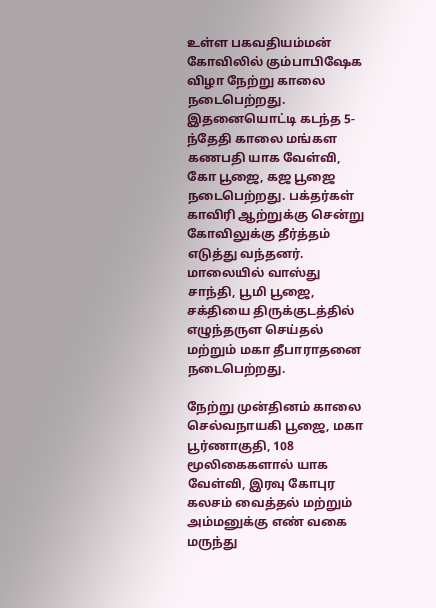உள்ள பகவதியம்மன் கோவிலில் கும்பாபிஷேக விழா நேற்று காலை நடைபெற்றது. இதனையொட்டி கடந்த 5-ந்தேதி காலை மங்கள கணபதி யாக வேள்வி, கோ பூஜை, கஜ பூஜை நடைபெற்றது. பக்தர்கள் காவிரி ஆற்றுக்கு சென்று கோவிலுக்கு தீர்த்தம் எடுத்து வந்தனர். மாலையில் வாஸ்து சாந்தி, பூமி பூஜை, சக்தியை திருக்குடத்தில் எழுந்தருள செய்தல் மற்றும் மகா தீபாராதனை நடைபெற்றது.

நேற்று முன்தினம் காலை செல்வநாயகி பூஜை, மகா பூர்ணாகுதி, 108 மூலிகைகளால் யாக வேள்வி, இரவு கோபுர கலசம் வைத்தல் மற்றும் அம்மனுக்கு எண் வகை மருந்து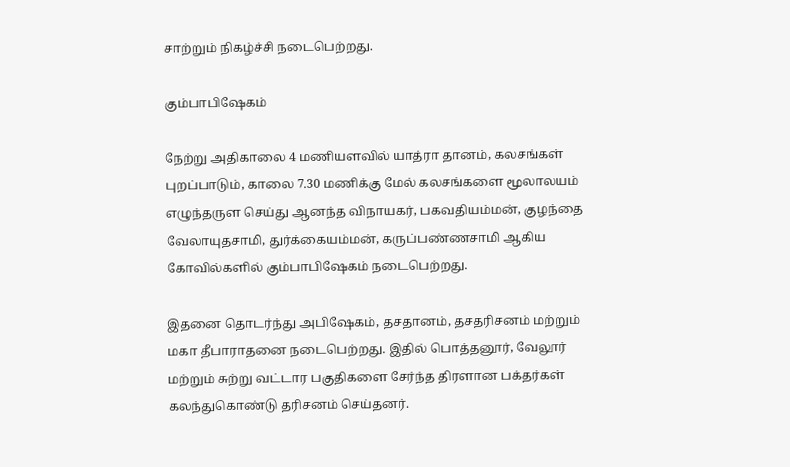சாற்றும் நிகழ்ச்சி நடைபெற்றது.

கும்பாபிஷேகம்

நேற்று அதிகாலை 4 மணியளவில் யாத்ரா தானம், கலசங்கள் புறப்பாடும், காலை 7.30 மணிக்கு மேல் கலசங்களை மூலாலயம் எழுந்தருள செய்து ஆனந்த விநாயகர், பகவதியம்மன், குழந்தை வேலாயுதசாமி, துர்க்கையம்மன், கருப்பண்ணசாமி ஆகிய கோவில்களில் கும்பாபிஷேகம் நடைபெற்றது.

இதனை தொடர்ந்து அபிஷேகம், தசதானம், தசதரிசனம் மற்றும் மகா தீபாராதனை நடைபெற்றது. இதில் பொத்தனூர், வேலூர் மற்றும் சுற்று வட்டார பகுதிகளை சேர்ந்த திரளான பக்தர்கள் கலந்துகொண்டு தரிசனம் செய்தனர்.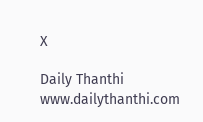X

Daily Thanthi
www.dailythanthi.com